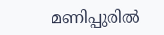മണിപ്പുരിൽ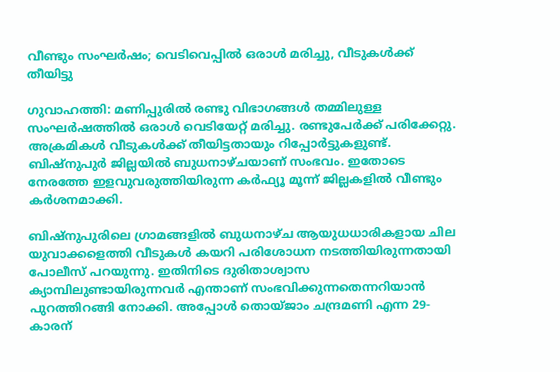വീണ്ടും സംഘർഷം; വെടിവെപ്പിൽ ഒരാൾ മരിച്ചു, വീടുകൾക്ക് തീയിട്ടു

ഗുവാഹത്തി: മണിപ്പുരില്‍ രണ്ടു വിഭാഗങ്ങള്‍ തമ്മിലുള്ള സംഘർഷത്തിൽ ഒരാൾ വെടിയേറ്റ് മരിച്ചു. രണ്ടുപേര്‍ക്ക് പരിക്കേറ്റു. അക്രമികള്‍ വീടുകള്‍ക്ക് തീയിട്ടതായും റിപ്പോര്‍ട്ടുകളുണ്ട്. ബിഷ്‌നുപുര്‍ ജില്ലയില്‍ ബുധനാഴ്ചയാണ് സംഭവം. ഇതോടെ നേരത്തേ ഇളവുവരുത്തിയിരുന്ന കര്‍ഫ്യൂ മൂന്ന് ജില്ലകളില്‍ വീണ്ടും കര്‍ശനമാക്കി.

ബിഷ്‌നുപുരിലെ ഗ്രാമങ്ങളില്‍ ബുധനാഴ്ച ആയുധധാരികളായ ചില യുവാക്കളെത്തി വീടുകള്‍ കയറി പരിശോധന നടത്തിയിരുന്നതായി പോലീസ് പറയുന്നു. ഇതിനിടെ ദുരിതാശ്വാസ ക്യാമ്പിലുണ്ടായിരുന്നവര്‍ എന്താണ് സംഭവിക്കുന്നതെന്നറിയാന്‍ പുറത്തിറങ്ങി നോക്കി. അപ്പോള്‍ തൊയ്ജാം ചന്ദ്രമണി എന്ന 29-കാരന്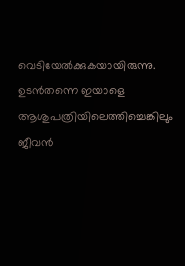വെടിയേല്‍ക്കുകയായിരുന്നു. ഉടന്‍തന്നെ ഇയാളെ ആശുപത്രിയിലെത്തിച്ചെങ്കിലും ജീവന്‍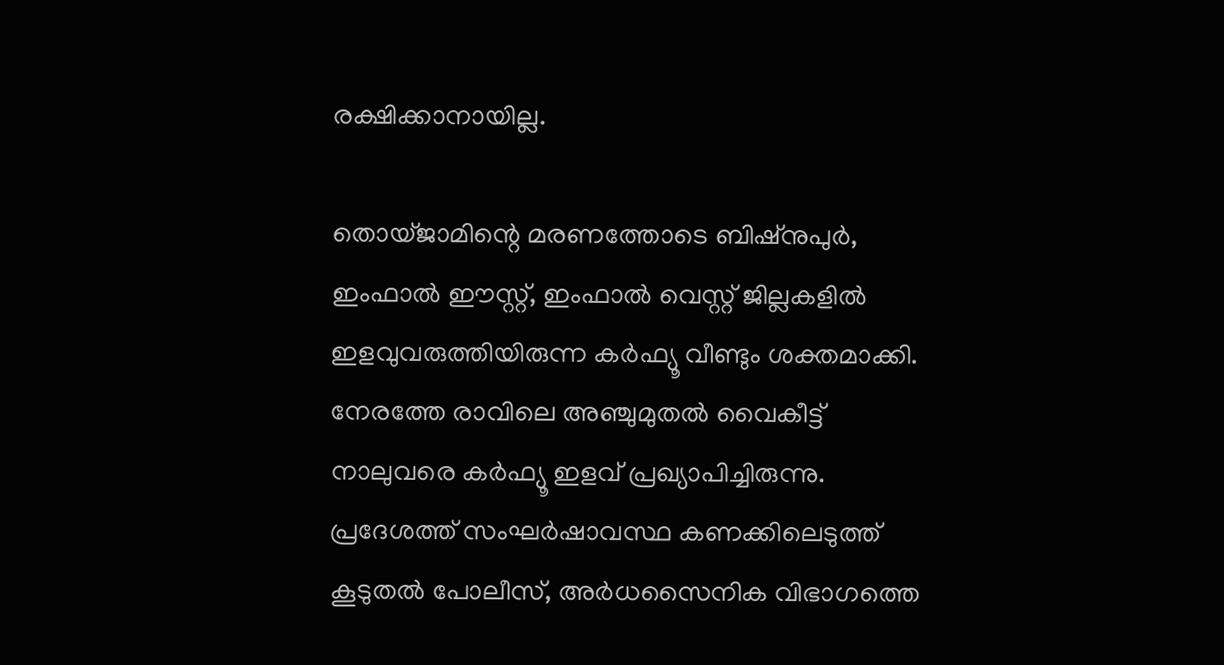രക്ഷിക്കാനായില്ല.

തൊയ്ജാമിന്റെ മരണത്തോടെ ബിഷ്‌നുപുര്‍, ഇംഫാല്‍ ഈസ്റ്റ്, ഇംഫാല്‍ വെസ്റ്റ് ജില്ലകളില്‍ ഇളവുവരുത്തിയിരുന്ന കര്‍ഫ്യൂ വീണ്ടും ശക്തമാക്കി. നേരത്തേ രാവിലെ അഞ്ചുമുതല്‍ വൈകീട്ട് നാലുവരെ കര്‍ഫ്യൂ ഇളവ് പ്രഖ്യാപിച്ചിരുന്നു. പ്രദേശത്ത് സംഘര്‍ഷാവസ്ഥ കണക്കിലെടുത്ത് കൂടുതല്‍ പോലീസ്, അര്‍ധസൈനിക വിഭാഗത്തെ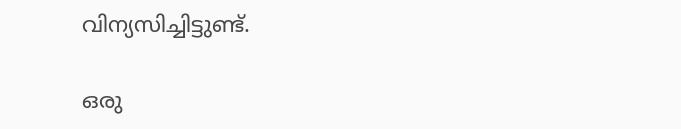വിന്യസിച്ചിട്ടുണ്ട്.

ഒരു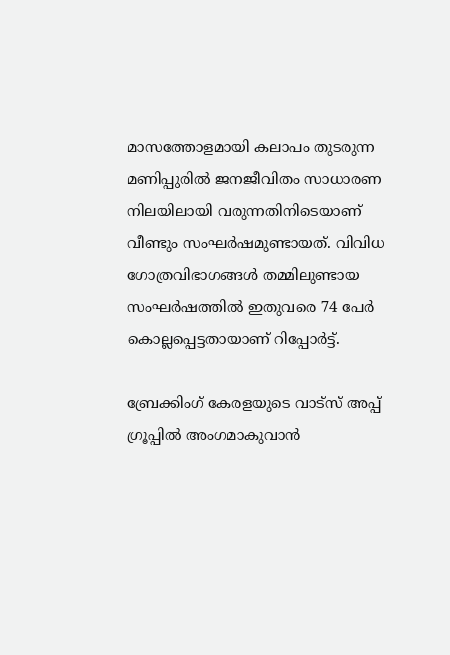മാസത്തോളമായി കലാപം തുടരുന്ന മണിപ്പുരില്‍ ജനജീവിതം സാധാരണ നിലയിലായി വരുന്നതിനിടെയാണ് വീണ്ടും സംഘർഷമുണ്ടായത്. വിവിധ ഗോത്രവിഭാഗങ്ങള്‍ തമ്മിലുണ്ടായ സംഘര്‍ഷത്തില്‍ ഇതുവരെ 74 പേര്‍ കൊല്ലപ്പെട്ടതായാണ് റിപ്പോര്‍ട്ട്.

ബ്രേക്കിംഗ് കേരളയുടെ വാട്സ് അപ്പ് ഗ്രൂപ്പിൽ അംഗമാകുവാൻ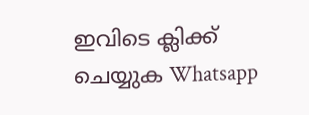ഇവിടെ ക്ലിക്ക് ചെയ്യുക Whatsapp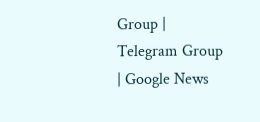Group | Telegram Group | Google News